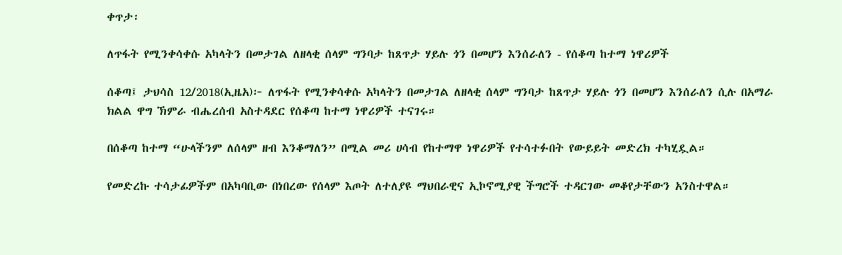ቀጥታ፡

ለጥፋት የሚንቀሳቀሱ አካላትን በመታገል ለዘላቂ ሰላም ግንባታ ከጸጥታ ሃይሉ ጎን በመሆን እንሰራለን - የሰቆጣ ከተማ ነዋሪዎች

ሰቆጣ፤ ታህሳስ 12/2018(ኢዜአ)፦ ለጥፋት የሚንቀሳቀሱ አካላትን በመታገል ለዘላቂ ሰላም ግንባታ ከጸጥታ ሃይሉ ጎን በመሆን እንሰራለን ሲሉ በአማራ ክልል ዋግ ኽምራ ብሔረሰብ አስተዳደር የሰቆጣ ከተማ ነዋሪዎች ተናገሩ።

በሰቆጣ ከተማ “ሁላችንም ለሰላም ዘብ እንቆማለን” በሚል መሪ ሀሳብ የከተማዋ ነዋሪዎች የተሳተፉበት የውይይት መድረክ ተካሂዷል።

የመድረኩ ተሳታፊዎችም በአካባቢው በነበረው የሰላም እጦት ለተለያዩ ማህበራዊና ኢኮኖሚያዊ ችግሮች ተዳርገው መቆየታቸውን አንስተዋል።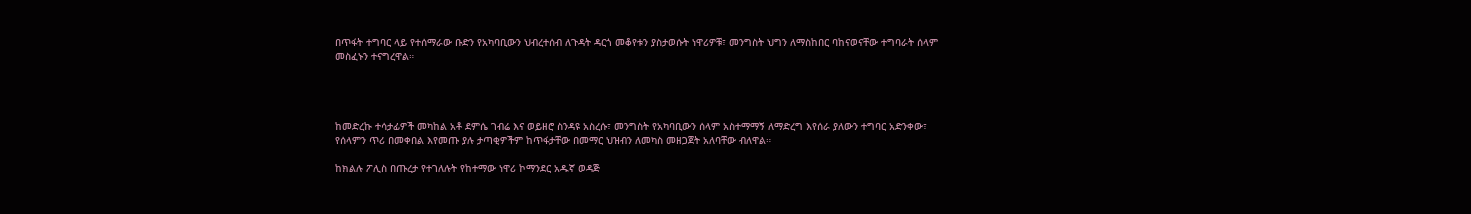በጥፋት ተግባር ላይ የተሰማራው ቡድን የአካባቢውን ህብረተሰብ ለጉዳት ዳርጎ መቆየቱን ያስታወሱት ነዋሪዎቹ፣ መንግስት ህግን ለማስከበር ባከናወናቸው ተግባራት ሰላም መስፈኑን ተናግረዋል።




ከመድረኩ ተሳታፊዎች መካከል አቶ ደምሴ ገብሬ እና ወይዘሮ ስንዳዩ አስረሱ፣ መንግስት የአካባቢውን ሰላም አስተማማኝ ለማድረግ እየሰራ ያለውን ተግባር አድንቀው፣ የሰላምን ጥሪ በመቀበል እየመጡ ያሉ ታጣቂዎችም ከጥፋታቸው በመማር ህዝብን ለመካስ መዘጋጀት አለባቸው ብለዋል።

ከክልሉ ፖሊስ በጡረታ የተገለሉት የከተማው ነዋሪ ኮማንደር አዱኛ ወዳጅ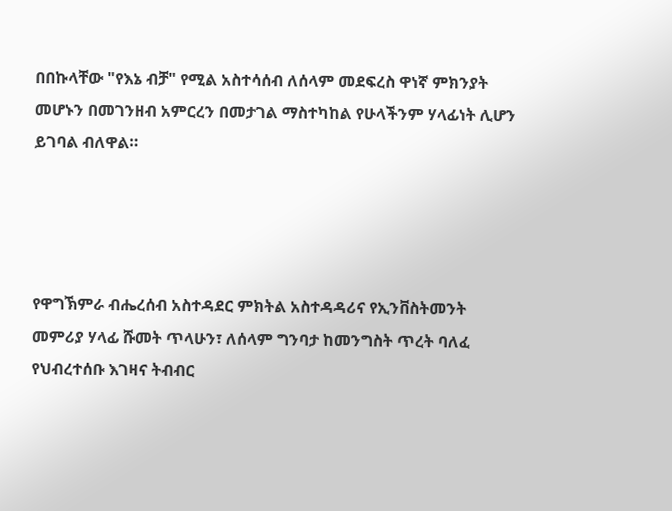በበኩላቸው "የእኔ ብቻ" የሚል አስተሳሰብ ለሰላም መደፍረስ ዋነኛ ምክንያት መሆኑን በመገንዘብ አምርረን በመታገል ማስተካከል የሁላችንም ሃላፊነት ሊሆን ይገባል ብለዋል።




የዋግኽምራ ብሔረሰብ አስተዳደር ምክትል አስተዳዳሪና የኢንቨስትመንት መምሪያ ሃላፊ ሹመት ጥላሁን፣ ለሰላም ግንባታ ከመንግስት ጥረት ባለፈ የህብረተሰቡ እገዛና ትብብር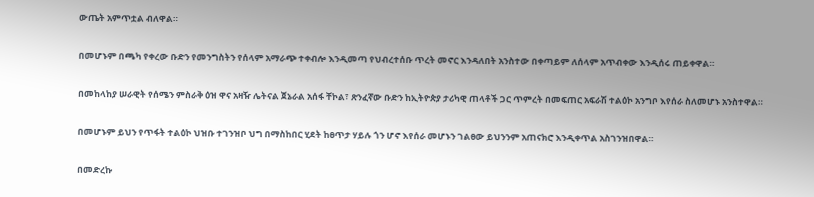ውጤት አምጥቷል ብለዋል።

በመሆኑም በጫካ የቀረው ቡድን የመንግስትን የሰላም አማራጭ ተቀብሎ እንዲመጣ የህብረተሰቡ ጥረት መኖር እንዳለበት አንስተው በቀጣይም ለሰላም አጥብቀው እንዲሰሩ ጠይቀዋል።

በመከላከያ ሠራዊት የሰሜን ምስራቅ ዕዝ ዋና አዛዥ ሌትናል ጀኔራል አሰፋ ቸኮል፣ ጽንፈኛው ቡድን ከኢትዮጵያ ታሪካዊ ጠላቶች ጋር ጥምረት በመፍጠር አፍራሽ ተልዕኮ አንግቦ እየሰራ ስለመሆኑ አንስተዋል።

በመሆኑም ይህን የጥፋት ተልዕኮ ህዝቡ ተገንዝቦ ህግ በማስከበር ሂደት ከፀጥታ ሃይሉ ጎን ሆኖ እየሰራ መሆኑን ገልፀው ይህንንም አጠናክሮ እንዲቀጥል አስገንዝበዋል።

በመድረኩ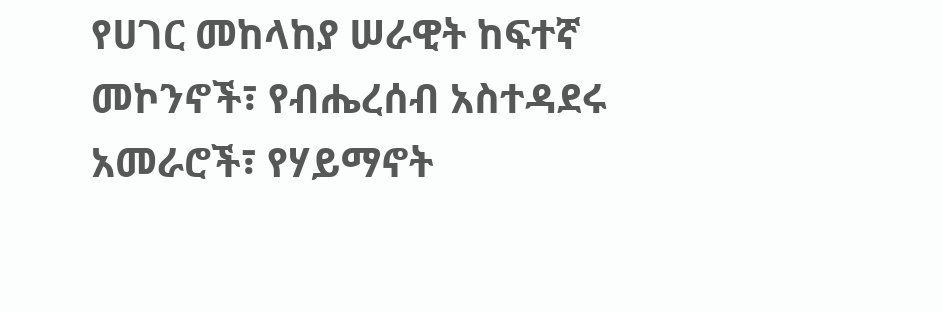የሀገር መከላከያ ሠራዊት ከፍተኛ መኮንኖች፣ የብሔረሰብ አስተዳደሩ አመራሮች፣ የሃይማኖት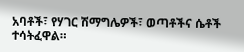አባቶች፣ የሃገር ሽማግሌዎች፣ ወጣቶችና ሴቶች ተሳትፈዋል።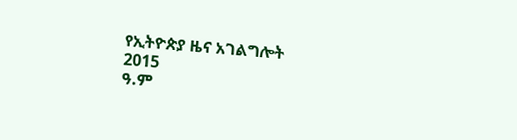የኢትዮጵያ ዜና አገልግሎት
2015
ዓ.ም